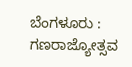ಬೆಂಗಳೂರು : ಗಣರಾಜ್ಯೋತ್ಸವ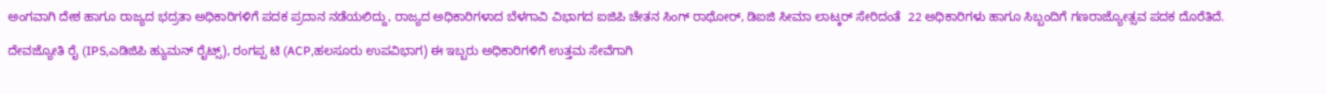ಅಂಗವಾಗಿ ದೇಶ ಹಾಗೂ ರಾಜ್ಯದ ಭದ್ರತಾ ಅಧಿಕಾರಿಗಳಿಗೆ ಪದಕ ಪ್ರದಾನ ನಡೆಯಲಿದ್ದು, ರಾಜ್ಯದ ಅಧಿಕಾರಿಗಳಾದ ಬೆಳಗಾವಿ ವಿಭಾಗದ ಐಜಿಪಿ ಚೇತನ ಸಿಂಗ್ ರಾಥೋರ್, ಡಿಐಜಿ ಸೀಮಾ ಲಾಟ್ಕರ್ ಸೇರಿದಂತೆ  22 ಅಧಿಕಾರಿಗಳು ಹಾಗೂ ಸಿಬ್ಬಂದಿಗೆ ಗಣರಾಜ್ಯೋತ್ಸವ ಪದಕ ದೊರೆತಿದೆ.

ದೇವಜ್ಯೋತಿ ರೈ (IPS,ಎಡಿಜಿಪಿ ಹ್ಯುಮನ್ ರೈಟ್ಸ್), ರಂಗಪ್ಪ ಟಿ (ACP,ಹಲಸೂರು ಉಪವಿಭಾಗ) ಈ ಇಬ್ಬರು ಅಧಿಕಾರಿಗಳಿಗೆ ಉತ್ತಮ ಸೇವೆಗಾಗಿ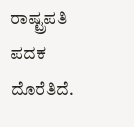ರಾಷ್ಟ್ರಪತಿ ಪದಕ ದೊರೆತಿದೆ.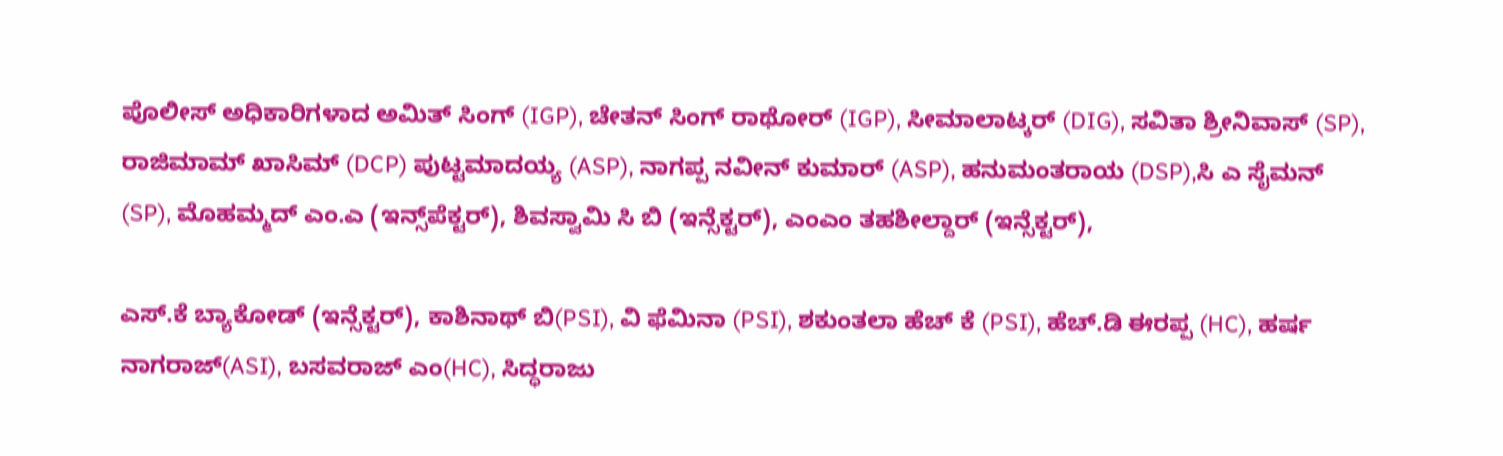ಪೊಲೀಸ್‌ ಅಧಿಕಾರಿಗಳಾದ ಅಮಿತ್ ಸಿಂಗ್ (IGP), ಚೇತನ್ ಸಿಂಗ್ ರಾಥೋರ್ (IGP), ಸೀಮಾಲಾಟ್ಕರ್ (DIG), ಸವಿತಾ ಶ್ರೀನಿವಾಸ್ (SP), ರಾಜಿಮಾಮ್ ಖಾಸಿಮ್ (DCP) ಪುಟ್ಟಮಾದಯ್ಯ (ASP), ನಾಗಪ್ಪ ನವೀನ್ ಕುಮಾ‌ರ್ (ASP), ಹನುಮಂತರಾಯ (DSP),ಸಿ ಎ ಸೈಮನ್ (SP), ಮೊಹಮ್ಮದ್ ಎಂ.ಎ (ಇನ್ಸ್‌ಪೆಕ್ಟರ್), ಶಿವಸ್ವಾಮಿ ಸಿ ಬಿ (ಇನ್ಸೆಕ್ಟರ್), ಎಂಎಂ ತಹಶೀಲ್ದಾರ್‌ (ಇನ್ಸೆಕ್ಟರ್),

ಎಸ್.ಕೆ ಬ್ಯಾಕೋಡ್ (ಇನ್ಸೆಕ್ಟರ್), ಕಾಶಿನಾಥ್ ಬಿ(PSI), ವಿ ಫೆಮಿನಾ (PSI), ಶಕುಂತಲಾ ಹೆಚ್ ಕೆ (PSI), ಹೆಚ್.ಡಿ ಈರಪ್ಪ (HC), ಹರ್ಷ ನಾಗರಾಜ್‌(ASI), ಬಸವರಾಜ್‌ ಎಂ(HC), ಸಿದ್ಧರಾಜು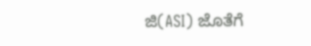ಜಿ(ASI) ಜೊತೆಗೆ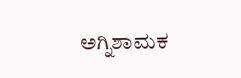ಅಗ್ನಿಶಾಮಕ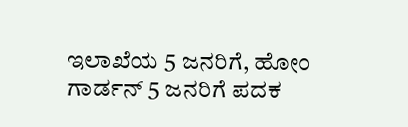ಇಲಾಖೆಯ 5 ಜನರಿಗೆ, ಹೋಂ ಗಾರ್ಡನ್ 5 ಜನರಿಗೆ ಪದಕ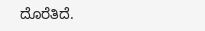ದೊರೆತಿದೆ.